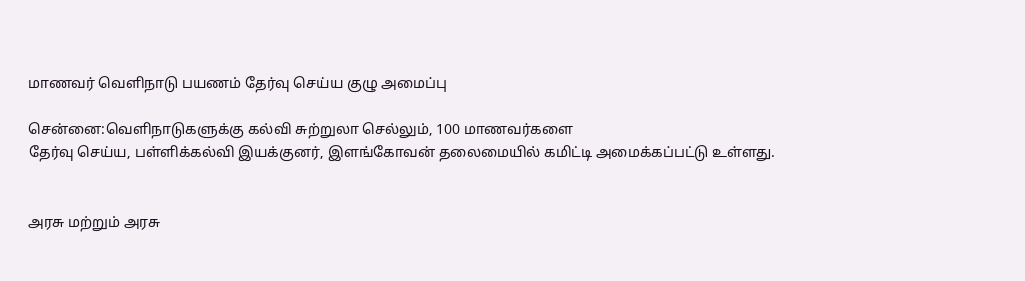மாணவர் வெளிநாடு பயணம் தேர்வு செய்ய குழு அமைப்பு

சென்னை:வெளிநாடுகளுக்கு கல்வி சுற்றுலா செல்லும், 100 மாணவர்களை
தேர்வு செய்ய, பள்ளிக்கல்வி இயக்குனர், இளங்கோவன் தலைமையில் கமிட்டி அமைக்கப்பட்டு உள்ளது.


அரசு மற்றும் அரசு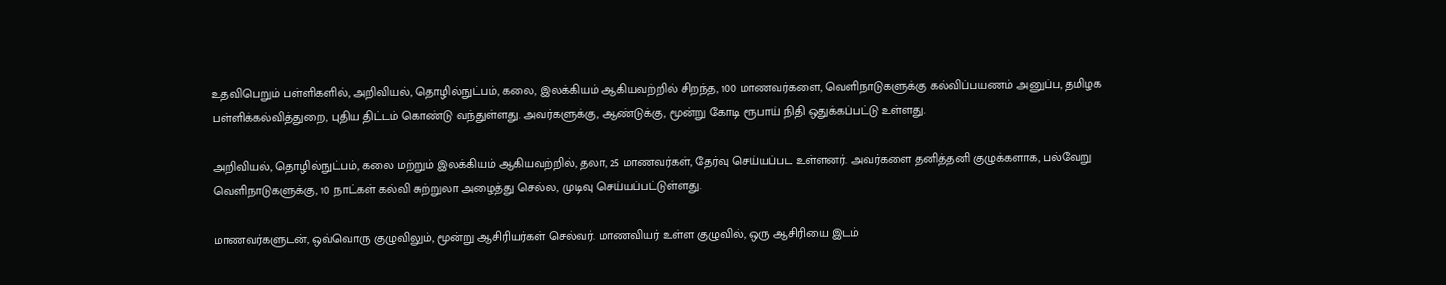உதவிபெறும் பள்ளிகளில், அறிவியல், தொழில்நுட்பம், கலை, இலக்கியம் ஆகியவற்றில் சிறந்த, 100 மாணவர்களை, வெளிநாடுகளுக்கு கல்விப்பயணம் அனுப்ப, தமிழக பள்ளிக்கல்வித்துறை, புதிய திட்டம் கொண்டு வந்துள்ளது. அவர்களுக்கு, ஆண்டுக்கு, மூன்று கோடி ரூபாய் நிதி ஒதுக்கப்பட்டு உள்ளது.

அறிவியல், தொழில்நுட்பம், கலை மற்றும் இலக்கியம் ஆகியவற்றில், தலா, 25 மாணவர்கள், தேர்வு செய்யப்பட உள்ளனர். அவர்களை தனித்தனி குழுக்களாக, பல்வேறு வெளிநாடுகளுக்கு, 10 நாட்கள் கல்வி சுற்றுலா அழைத்து செல்ல, முடிவு செய்யப்பட்டுள்ளது.

மாணவர்களுடன், ஒவ்வொரு குழுவிலும், மூன்று ஆசிரியர்கள் செல்வர். மாணவியர் உள்ள குழுவில், ஒரு ஆசிரியை இடம்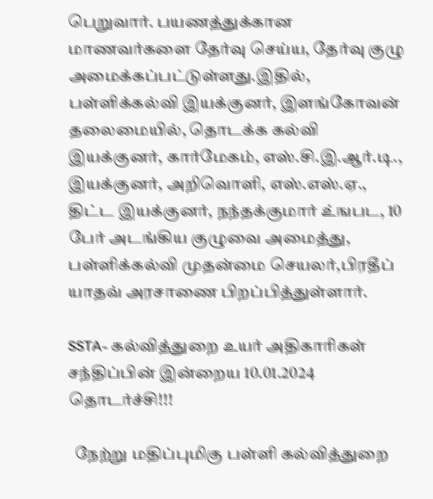பெறுவார். பயணத்துக்கான மாணவர்களை தேர்வு செய்ய, தேர்வு குழு அமைக்கப்பட்டுள்ளது.இதில், பள்ளிக்கல்வி இயக்குனர், இளங்கோவன் தலைமையில், தொடக்க கல்வி இயக்குனர், கார்மேகம், எஸ்.சி.இ.ஆர்.டி., இயக்குனர், அறிவொளி, எஸ்.எஸ்.ஏ., திட்ட இயக்குனர், நந்தக்குமார் உ்ஙபட, 10 பேர் அடங்கிய குழுவை அமைத்து, பள்ளிக்கல்வி முதன்மை செயலர்,பிரதீப் யாதவ் அரசாணை பிறப்பித்துள்ளார்.

SSTA- கல்வித்துறை உயர் அதிகாரிகள் சந்திப்பின் இன்றைய 10.01.2024 தொடர்ச்சி!!!

  நேற்று மதிப்புமிகு பள்ளி கல்வித்துறை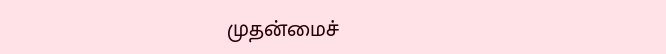முதன்மைச்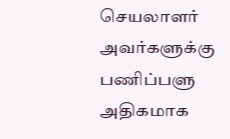செயலாளர் அவர்களுக்கு பணிப்பளு அதிகமாக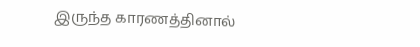இருந்த காரணத்தினால்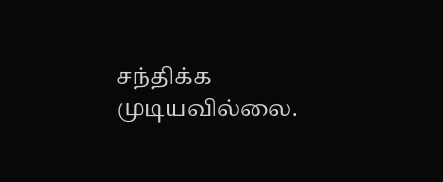சந்திக்க முடியவில்லை.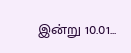இன்று 10.01...